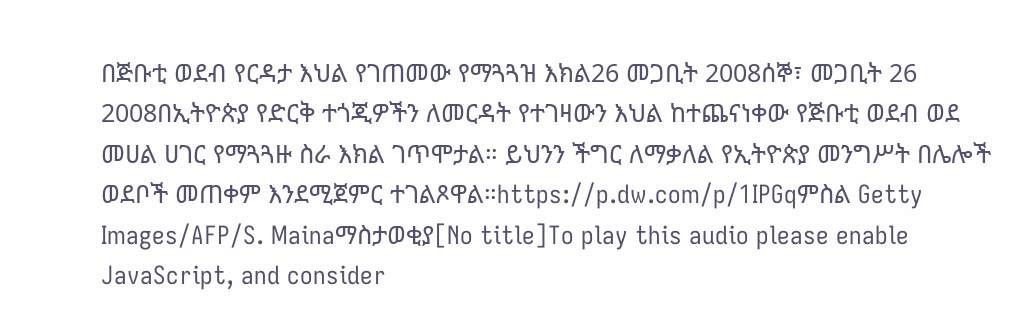በጅቡቲ ወደብ የርዳታ እህል የገጠመው የማጓጓዝ እክል26 መጋቢት 2008ሰኞ፣ መጋቢት 26 2008በኢትዮጵያ የድርቅ ተጎጂዎችን ለመርዳት የተገዛውን እህል ከተጨናነቀው የጅቡቲ ወደብ ወደ መሀል ሀገር የማጓጓዙ ስራ እክል ገጥሞታል። ይህንን ችግር ለማቃለል የኢትዮጵያ መንግሥት በሌሎች ወደቦች መጠቀም እንደሚጀምር ተገልጾዋል።https://p.dw.com/p/1IPGqምስል Getty Images/AFP/S. Mainaማስታወቂያ[No title]To play this audio please enable JavaScript, and consider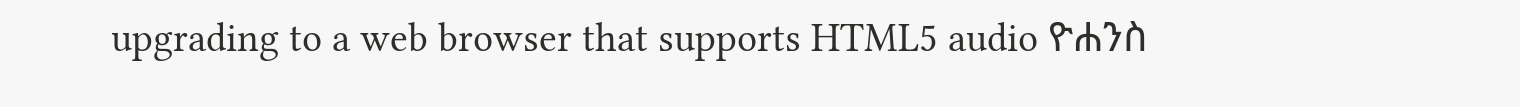upgrading to a web browser that supports HTML5 audio ዮሐንስ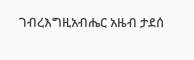ገብረእግዚአብሔር አዜብ ታደሰ